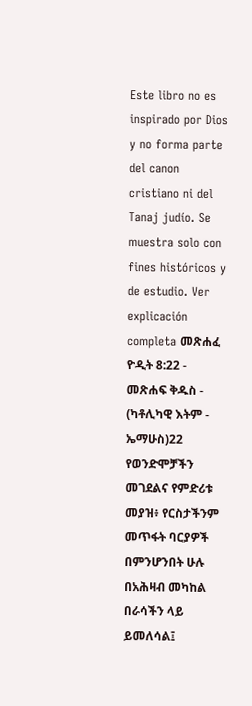Este libro no es inspirado por Dios y no forma parte del canon cristiano ni del Tanaj judío. Se muestra solo con fines históricos y de estudio. Ver explicación completa መጽሐፈ ዮዲት 8:22 - መጽሐፍ ቅዱስ - (ካቶሊካዊ እትም - ኤማሁስ)22 የወንድሞቻችን መገደልና የምድሪቱ መያዝ፥ የርስታችንም መጥፋት ባርያዎች በምንሆንበት ሁሉ በአሕዛብ መካከል በራሳችን ላይ ይመለሳል፤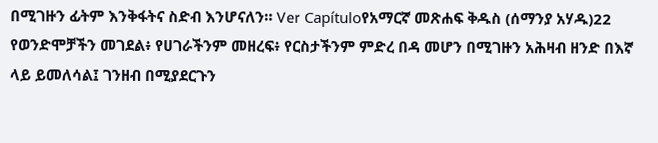በሚገዙን ፊትም እንቅፋትና ስድብ እንሆናለን። Ver Capítuloየአማርኛ መጽሐፍ ቅዱስ (ሰማንያ አሃዱ)22 የወንድሞቻችን መገደል፥ የሀገራችንም መዘረፍ፥ የርስታችንም ምድረ በዳ መሆን በሚገዙን አሕዛብ ዘንድ በእኛ ላይ ይመለሳል፤ ገንዘብ በሚያደርጉን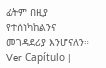ፊትም በዚያ የተሰነካከልንና መገዳደሪያ እንሆናለን። Ver Capítulo |